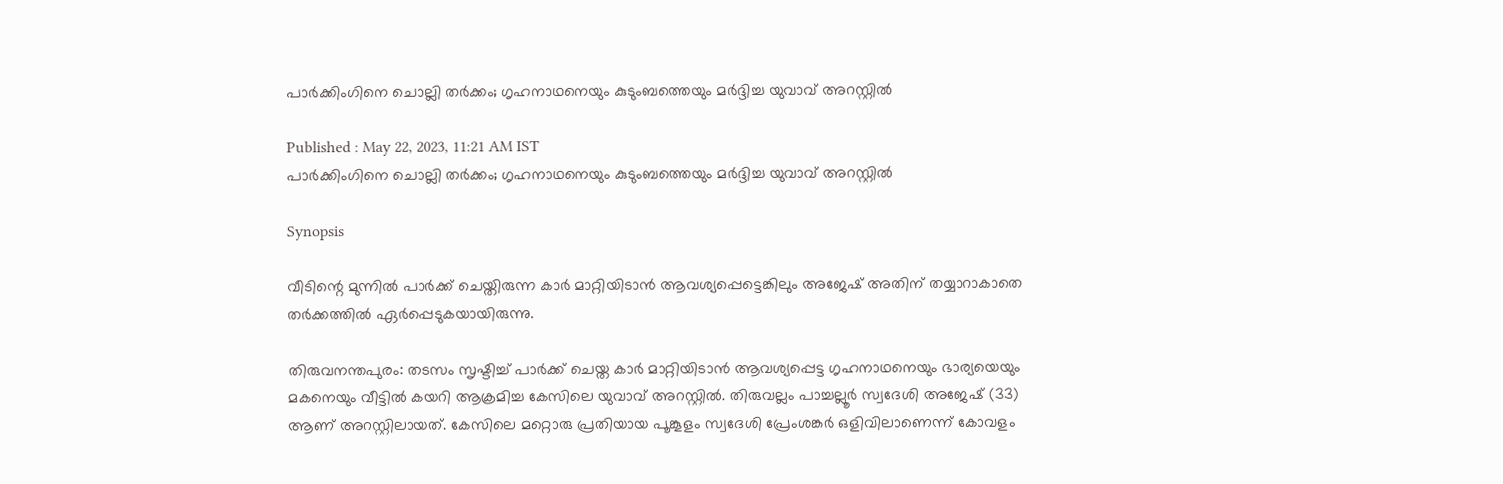പാര്‍ക്കിംഗിനെ ചൊല്ലി തര്‍ക്കം; ഗൃഹനാഥനെയും കുടുംബത്തെയും മര്‍ദ്ദിച്ച യുവാവ് അറസ്റ്റില്‍

Published : May 22, 2023, 11:21 AM IST
പാര്‍ക്കിംഗിനെ ചൊല്ലി തര്‍ക്കം; ഗൃഹനാഥനെയും കുടുംബത്തെയും മര്‍ദ്ദിച്ച യുവാവ് അറസ്റ്റില്‍

Synopsis

വീടിന്റെ മുന്നില്‍ പാര്‍ക്ക് ചെയ്തിരുന്ന കാര്‍ മാറ്റിയിടാന്‍ ആവശ്യപ്പെട്ടെങ്കിലും അജേഷ് അതിന് തയ്യാറാകാതെ തര്‍ക്കത്തില്‍ ഏര്‍പ്പെടുകയായിരുന്നു.

തിരുവനന്തപുരം: തടസം സൃഷ്ടിച്ച് പാര്‍ക്ക് ചെയ്ത കാര്‍ മാറ്റിയിടാന്‍ ആവശ്യപ്പെട്ട ഗൃഹനാഥനെയും ഭാര്യയെയും മകനെയും വീട്ടില്‍ കയറി ആക്രമിച്ച കേസിലെ യുവാവ് അറസ്റ്റില്‍. തിരുവല്ലം പാച്ചല്ലൂര്‍ സ്വദേശി അജേഷ് (33) ആണ് അറസ്റ്റിലായത്. കേസിലെ മറ്റൊരു പ്രതിയായ പൂങ്കൂളം സ്വദേശി പ്രേംശങ്കര്‍ ഒളിവിലാണെന്ന് കോവളം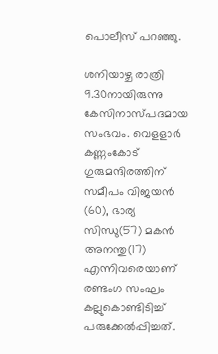പൊലീസ് പറഞ്ഞു.

ശനിയാഴ്ച രാത്രി 9.30നായിരുന്നു കേസിനാസ്പദമായ സംഭവം. വെളളാര്‍ കണ്ണംകോട് ഗുരുമന്ദിരത്തിന് സമീപം വിജയന്‍ (60), ഭാര്യ സിന്ധു(57) മകന്‍ അനന്തു(17) എന്നിവരെയാണ് രണ്ടംഗ സംഘം കല്ലുകൊണ്ടിടിച്ച് പരുക്കേല്‍പ്പിച്ചത്.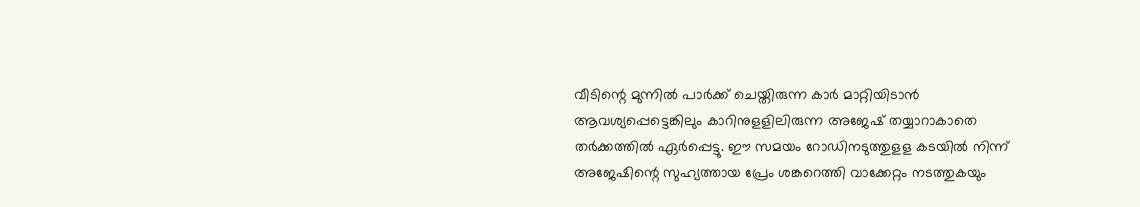വീടിന്റെ മുന്നില്‍ പാര്‍ക്ക് ചെയ്തിരുന്ന കാര്‍ മാറ്റിയിടാന്‍ ആവശ്യപ്പെട്ടെങ്കിലും കാറിനുളളിലിരുന്ന അജേഷ് തയ്യാറാകാതെ തര്‍ക്കത്തില്‍ ഏര്‍പ്പെട്ടു. ഈ സമയം റോഡിനടുത്തുളള കടയില്‍ നിന്ന് അജേഷിന്റെ സുഹ്യത്തായ പ്രേം ശങ്കറെത്തി വാക്കേറ്റം നടത്തുകയും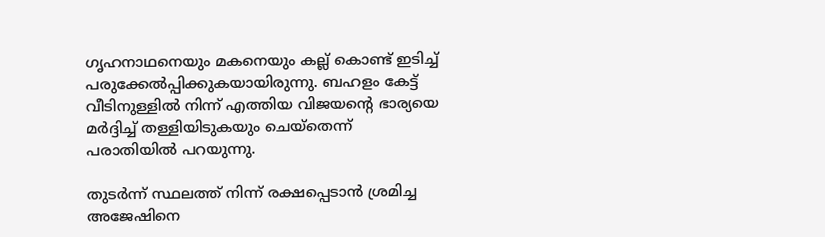ഗൃഹനാഥനെയും മകനെയും കല്ല് കൊണ്ട് ഇടിച്ച് പരുക്കേല്‍പ്പിക്കുകയായിരുന്നു. ബഹളം കേട്ട് വീടിനുള്ളില്‍ നിന്ന് എത്തിയ വിജയന്റെ ഭാര്യയെ മര്‍ദ്ദിച്ച് തള്ളിയിടുകയും ചെയ്‌തെന്ന് പരാതിയില്‍ പറയുന്നു.

തുടര്‍ന്ന് സ്ഥലത്ത് നിന്ന് രക്ഷപ്പെടാന്‍ ശ്രമിച്ച അജേഷിനെ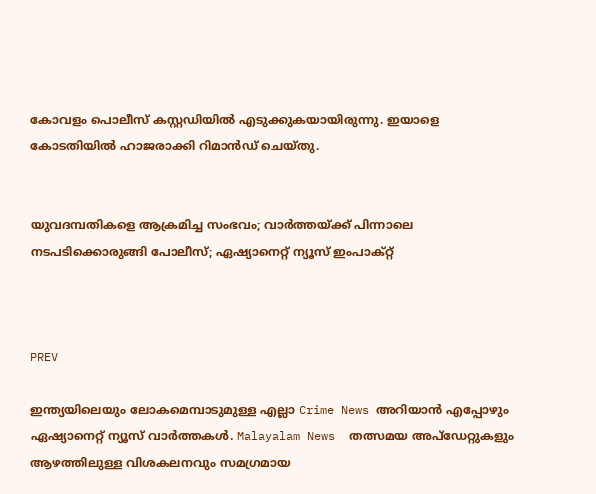കോവളം പൊലീസ് കസ്റ്റഡിയില്‍ എടുക്കുകയായിരുന്നു. ഇയാളെ കോടതിയില്‍ ഹാജരാക്കി റിമാന്‍ഡ് ചെയ്തു.


യുവദമ്പതികളെ ആക്രമിച്ച സംഭവം; വാർത്തയ്ക്ക് പിന്നാലെ നടപടിക്കൊരുങ്ങി പോലീസ്; ഏഷ്യാനെറ്റ് ന്യൂസ് ഇംപാക്റ്റ്



PREV

ഇന്ത്യയിലെയും ലോകമെമ്പാടുമുള്ള എല്ലാ Crime News അറിയാൻ എപ്പോഴും ഏഷ്യാനെറ്റ് ന്യൂസ് വാർത്തകൾ. Malayalam News  തത്സമയ അപ്‌ഡേറ്റുകളും ആഴത്തിലുള്ള വിശകലനവും സമഗ്രമായ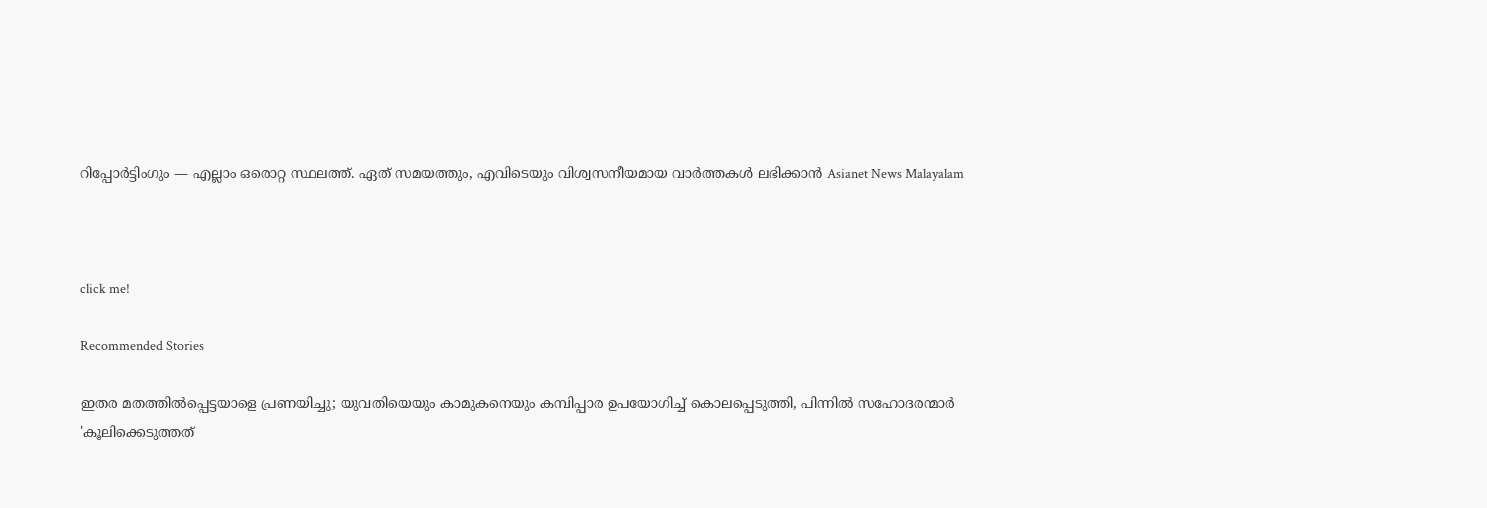റിപ്പോർട്ടിംഗും — എല്ലാം ഒരൊറ്റ സ്ഥലത്ത്. ഏത് സമയത്തും, എവിടെയും വിശ്വസനീയമായ വാർത്തകൾ ലഭിക്കാൻ Asianet News Malayalam



click me!

Recommended Stories

ഇതര മതത്തില്‍പ്പെട്ടയാളെ പ്രണയിച്ചു; യുവതിയെയും കാമുകനെയും കമ്പിപ്പാര ഉപയോഗിച്ച് കൊലപ്പെടുത്തി, പിന്നില്‍ സഹോദരന്മാര്‍
'കൂലിക്കെടുത്തത്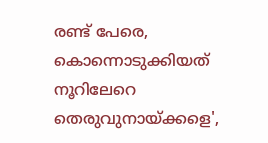രണ്ട് പേരെ, കൊന്നൊടുക്കിയത് നൂറിലേറെ തെരുവുനായ്ക്കളെ',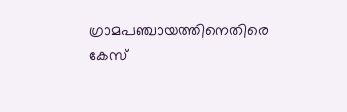ഗ്രാമപഞ്ചായത്തിനെതിരെ കേസ്